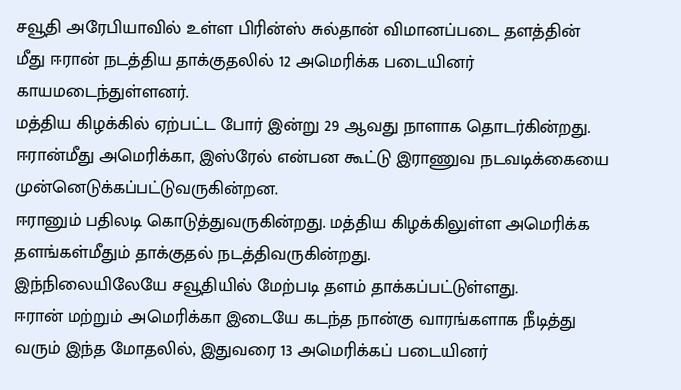சவூதி அரேபியாவில் உள்ள பிரின்ஸ் சுல்தான் விமானப்படை தளத்தின் மீது ஈரான் நடத்திய தாக்குதலில் 12 அமெரிக்க படையினர் காயமடைந்துள்ளனர்.
மத்திய கிழக்கில் ஏற்பட்ட போர் இன்று 29 ஆவது நாளாக தொடர்கின்றது.
ஈரான்மீது அமெரிக்கா, இஸ்ரேல் என்பன கூட்டு இராணுவ நடவடிக்கையை முன்னெடுக்கப்பட்டுவருகின்றன.
ஈரானும் பதிலடி கொடுத்துவருகின்றது. மத்திய கிழக்கிலுள்ள அமெரிக்க தளங்கள்மீதும் தாக்குதல் நடத்திவருகின்றது.
இந்நிலையிலேயே சவூதியில் மேற்படி தளம் தாக்கப்பட்டுள்ளது.
ஈரான் மற்றும் அமெரிக்கா இடையே கடந்த நான்கு வாரங்களாக நீடித்து வரும் இந்த மோதலில், இதுவரை 13 அமெரிக்கப் படையினர்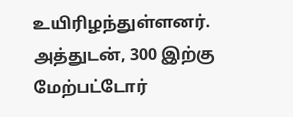உயிரிழந்துள்ளனர்.
அத்துடன், 300 இற்கு மேற்பட்டோர்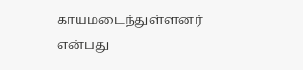காயமடைந்துள்ளனர் என்பது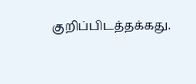குறிப்பிடத்தக்கது.